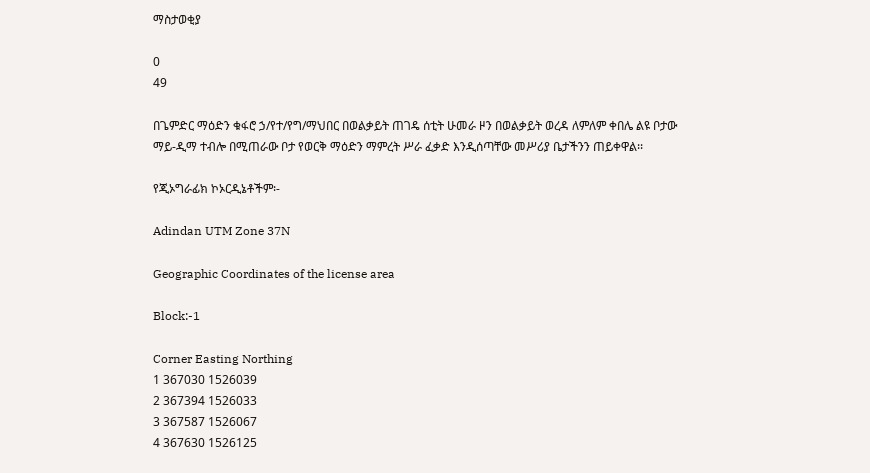ማስታወቂያ

0
49

በጌምድር ማዕድን ቁፋሮ ኃ/የተ/የግ/ማህበር በወልቃይት ጠገዴ ሰቲት ሁመራ ዞን በወልቃይት ወረዳ ለምለም ቀበሌ ልዩ ቦታው ማይ-ዲማ ተብሎ በሚጠራው ቦታ የወርቅ ማዕድን ማምረት ሥራ ፈቃድ እንዲሰጣቸው መሥሪያ ቤታችንን ጠይቀዋል፡፡

የጂኦግራፊክ ኮኦርዲኔቶችም፡-

Adindan UTM Zone 37N

Geographic Coordinates of the license area

Block:-1

Corner Easting Northing
1 367030 1526039
2 367394 1526033
3 367587 1526067
4 367630 1526125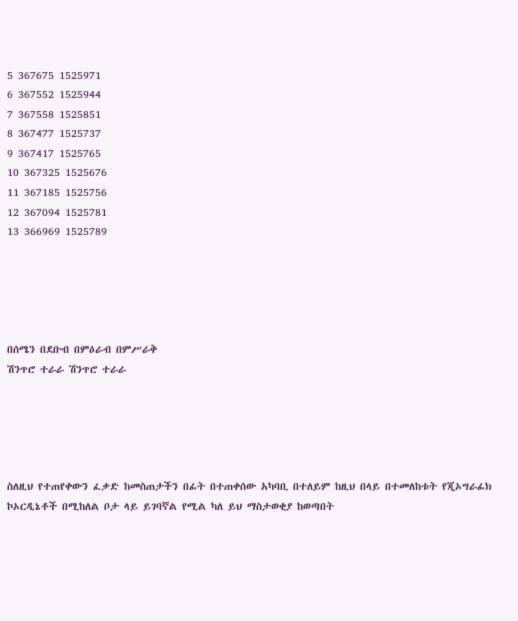5 367675 1525971
6 367552 1525944
7 367558 1525851
8 367477 1525737
9 367417 1525765
10 367325 1525676
11 367185 1525756
12 367094 1525781
13 366969 1525789





በሰሜን በደቡብ በምዕራብ በምሥራቅ
ሽንጥሮ ተራራ ሽንጥሮ ተራራ





ስለዚህ የተጠየቀውን ፈቃድ ከመስጠታችን በፊት በተጠቀሰው አካባቢ በተለይም ከዚህ በላይ በተመለከቱት የጂኦግራፊክ ኮኦርዲኔቶች በሚከለል ቦታ ላይ ይገባኛል የሚል ካለ ይህ ማስታወቂያ ከወጣበት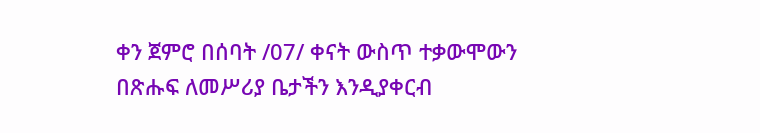ቀን ጀምሮ በሰባት /07/ ቀናት ውስጥ ተቃውሞውን በጽሑፍ ለመሥሪያ ቤታችን እንዲያቀርብ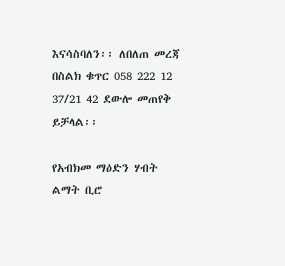እናሳስባለን፡፡ ለበለጠ መረጃ በስልክ ቁጥር 058 222 12 37/21 42 ደውሎ መጠየቅ ይቻላል፡፡

የአብክመ ማዕድን ሃብት ልማት ቢሮ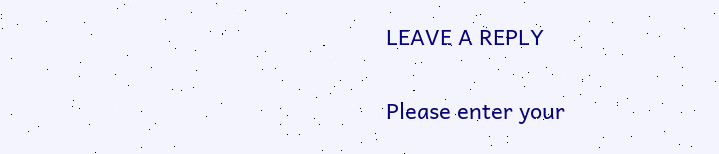LEAVE A REPLY

Please enter your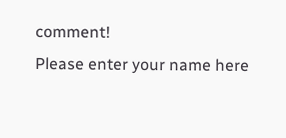comment!
Please enter your name here